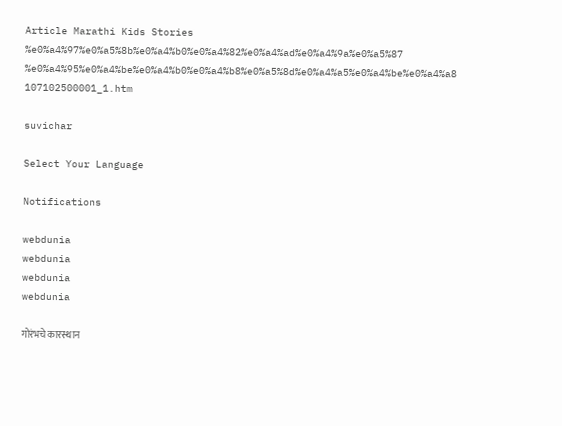Article Marathi Kids Stories %e0%a4%97%e0%a5%8b%e0%a4%b0%e0%a4%82%e0%a4%ad%e0%a4%9a%e0%a5%87 %e0%a4%95%e0%a4%be%e0%a4%b0%e0%a4%b8%e0%a5%8d%e0%a4%a5%e0%a4%be%e0%a4%a8 107102500001_1.htm

suvichar

Select Your Language

Notifications

webdunia
webdunia
webdunia
webdunia

गोरंभचे कारस्थान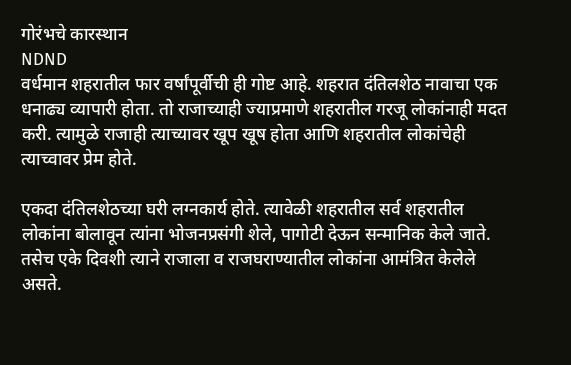गोरंभचे कारस्थान
NDND
वर्धमान शहरातील फार वर्षांपूर्वीची ही गोष्ट आहे. शहरात दंतिलशेठ नावाचा एक धनाढ्य व्यापारी होता. तो राजाच्याही ज्याप्रमाणे शहरातील गरजू लोकांनाही मदत करी. त्यामुळे राजाही त्याच्यावर खूप खूष होता आणि शहरातील लोकांचेही त्याच्वावर प्रेम होते.

एकदा दंतिलशेठच्या घरी लग्नकार्य होते. त्यावेळी शहरातील सर्व शहरातील लोकांना बोलावून त्यांना भोजनप्रसंगी शेले, पागोटी देऊन सन्मानिक केले जाते. तसेच एके दिवशी त्याने राजाला व राजघराण्यातील लोकांना आमंत्रित केलेले असते.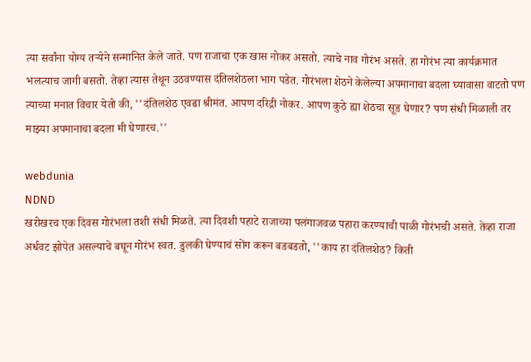त्या सर्वांना योग्य तर्‍येने सन्मानित केले जाते. पण राजाचा एक खास नोकर असतो. त्याचे नाव गोरंभ असते. हा गोरंभ त्या कार्यक्रमात भलत्याच जागी बसतो. तेव्हा त्यास तेथून उठवण्यास दंतिलशेठला भाग पडेत. गोरंभला शेठने केलेल्या अपमानाचा बदला घ्यावासा वाटतो पण त्याच्या मनात विचार येतो की, ''दंतिलशेठ एवढा श्रीमंत. आपण दरि‍द्री नोकर. आपण कुठे ह्या शेठचा सूड घेणार? पण संधी मिळाली तर माझ्या अपमानाचा बदला मी घेणारच.''

webdunia
NDND
खरोखरच एक दिवस गोरंभला तशी संधी मिळते. त्या दिवशी पहाटे राजाच्या पलंगाजवळ पहारा करण्याची पाळी गोरंभची असते. तेव्हा राजा अर्धवट झोपेत असल्याचे बघून गोरंभ स्वत. डुलकी घेण्याचं सोंग करून बडबडतो, ''काय हा द‍ंतिलशेठ? किती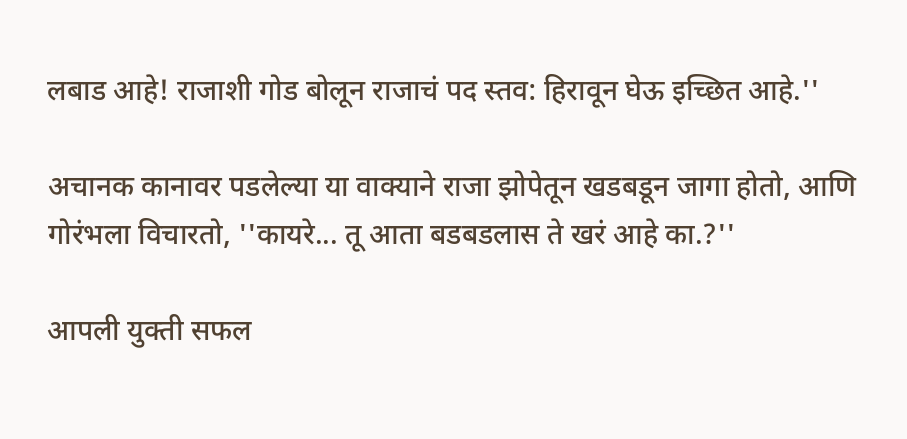लबाड आहे! राजाशी गोड बोलून राजाचं पद स्तव: हिरावून घेऊ इच्‍छित आहे.''

अचानक कानावर पडलेल्या या वाक्याने राजा झोपेतून खडबडून जागा होतो, आणि गोरंभला विचारतो, ''कायरे... तू आता बडबडलास ते खरं आहे का.?''

आपली युक्ती सफल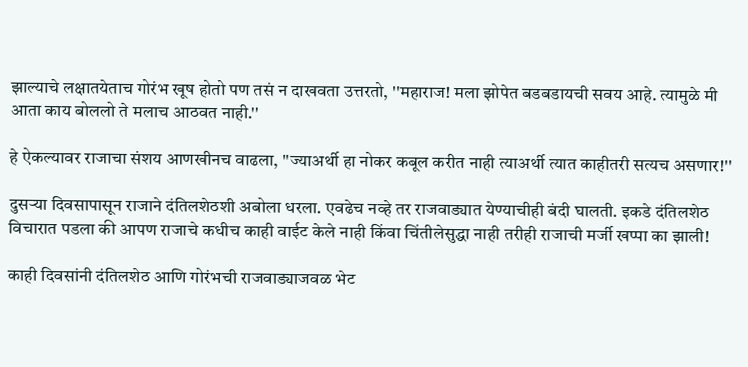झाल्याचे लक्षातयेताच गोरंभ खूष होतो पण तसं न दाखवता उत्तरतो, ''महाराज! मला झोपेत बडबडायची सवय आहे. त्यामुळे मी आता काय बोललो ते मलाच आठवत नाही.''

हे ऐकल्यावर राजाचा संशय आणखीनच वाढला, ''ज्याअर्थी हा नोकर कबूल करीत नाही त्याअर्थी त्यात काहीतरी सत्यच असणार!''

दुसर्‍या दिवसापासून राजाने दंतिलशेठशी अबोला धरला. एवढेच नव्हे तर राजवाड्यात येण्याचीही बंदी घालती. इकडे दंतिलशेठ विचारात पडला की आपण राजाचे कधीच काही वाईट केले नाही किंवा चिंतीलेसुद्धा नाही तरीही राजाची मर्जी खप्पा का झाली!

काही दिवसांनी दंतिलशेठ आणि गोरंभची राजवाड्याजवळ भेट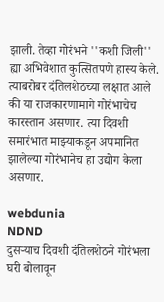झाली. तेव्हा गोरंभने ''कशी जिली'' ह्या अभिवेशात कुत्सितपणे हास्य केले. त्याबरोबर दंतिलशेठच्या लक्षात आले की या राजकारणामागे गोरंभाचेच कारस्तान असणार. त्या दिवशी समारंभात माझ्याकडून अपमानित झालेल्या गोरंभानेच हा उद्योग केला असणार.

webdunia
NDND
दुसर्‍याच दिवशी दंतिलशेठने गोरंभला घरी बोलावून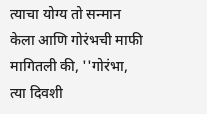त्याचा योग्य तो सन्मान केला आणि गोरंभची माफी मागितली की, ''गोरंभा, त्या दिवशी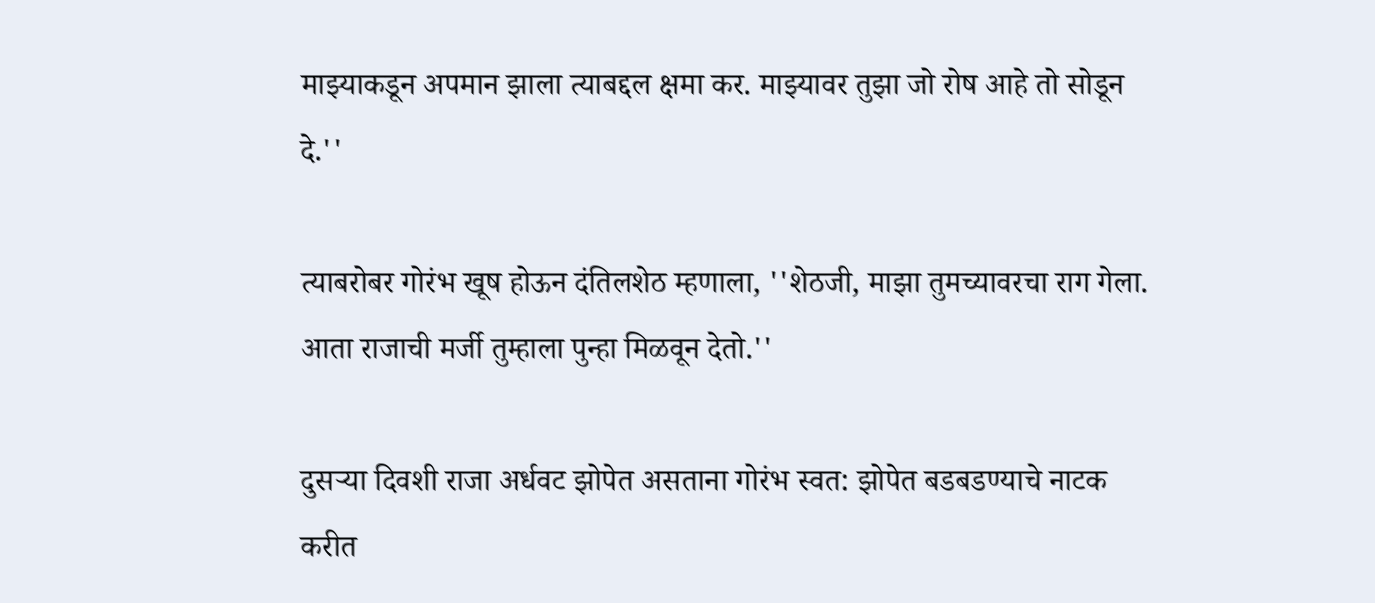माझ्याकडून अपमान झाला त्याबद्दल क्षमा कर. माझ्यावर तुझा जो रोष आहे तो सोडून दे.''

त्याबरोबर गोरंभ खूष होऊन दंतिलशेठ म्हणाला, ''शेठजी, माझा तुमच्यावरचा राग गेला. आता राजाची मर्जी तुम्हाला पुन्हा मिळवून देतो.''

दुसर्‍या दिवशी राजा अर्धवट झोपेत असताना गोरंभ स्वत: झोपेत बडबडण्याचे नाटक करीत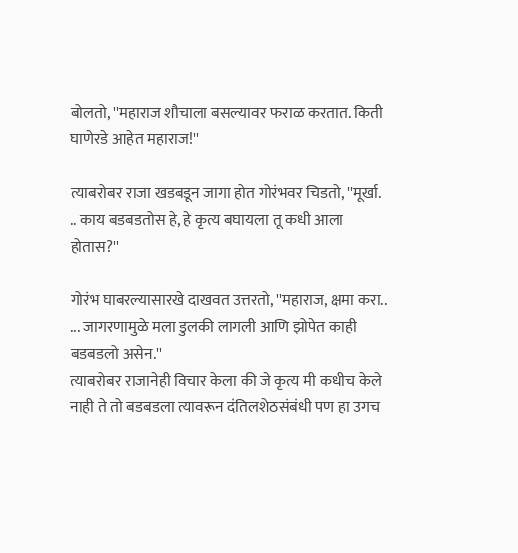बोलतो, ''महाराज शौचाला बसल्यावर फराळ करतात. किती घाणेरडे आहेत महाराज!''

त्याबरोबर राजा खडबडून जागा होत गोरंभवर चिडतो, ''मूर्खा. .. काय बडबडतोस हे, हे कृत्य बघायला तू कधी आला होतास?''

गोरंभ घाबरल्यासारखे दाखवत उत्तरतो, ''महाराज, क्षमा करा.. ... जागरणामुळे मला डुलकी लागली आणि झोपेत काही बडबडलो असेन.''
त्याबरोबर राजानेही विचार केला की जे कृत्य मी कधीच केले नाही ते तो बडबडला त्यावरून दंतिलशेठसंबंधी पण हा उगच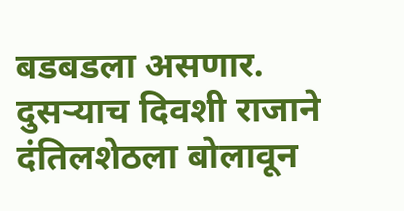बडबडला असणार.
दुसर्‍याच दिवशी राजाने दंतिलशेठला बोलावून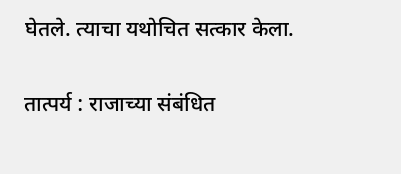घेतले. त्याचा यथोचित सत्कार केला.

तात्पर्य : राजाच्या संबंधित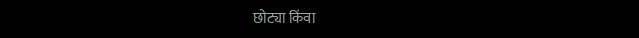छोट्या किंवा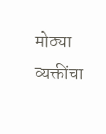मोठ्या व्यक्तींचा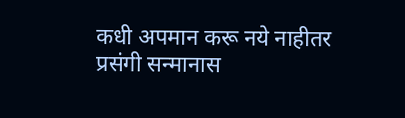कधी अपमान करू नये नाहीतर प्रसंगी सन्मानास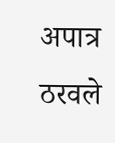अपात्र ठरवले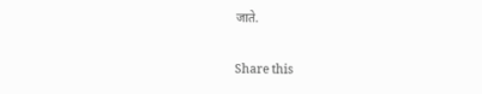जाते.

Share this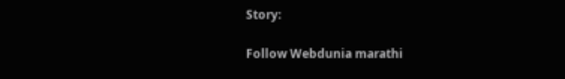Story:

Follow Webdunia marathi